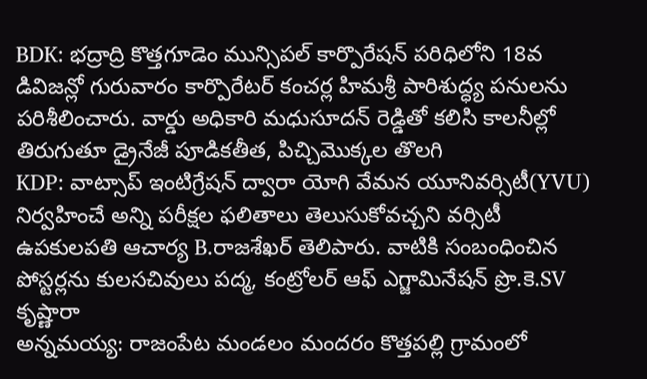BDK: భద్రాద్రి కొత్తగూడెం మున్సిపల్ కార్పొరేషన్ పరిధిలోని 18వ డివిజన్లో గురువారం కార్పొరేటర్ కంచర్ల హిమశ్రీ పారిశుద్ధ్య పనులను పరిశీలించారు. వార్డు అధికారి మధుసూదన్ రెడ్డితో కలిసి కాలనీల్లో తిరుగుతూ డ్రైనేజీ పూడికతీత, పిచ్చిమొక్కల తొలగి
KDP: వాట్సాప్ ఇంటిగ్రేషన్ ద్వారా యోగి వేమన యూనివర్సిటీ(YVU) నిర్వహించే అన్ని పరీక్షల ఫలితాలు తెలుసుకోవచ్చని వర్సిటీ ఉపకులపతి ఆచార్య B.రాజశేఖర్ తెలిపారు. వాటికి సంబంధించిన పోస్టర్లను కులసచివులు పద్మ, కంట్రోలర్ ఆఫ్ ఎగ్జామినేషన్ ప్రొ.కె.SV కృష్ణారా
అన్నమయ్య: రాజంపేట మండలం మందరం కొత్తపల్లి గ్రామంలో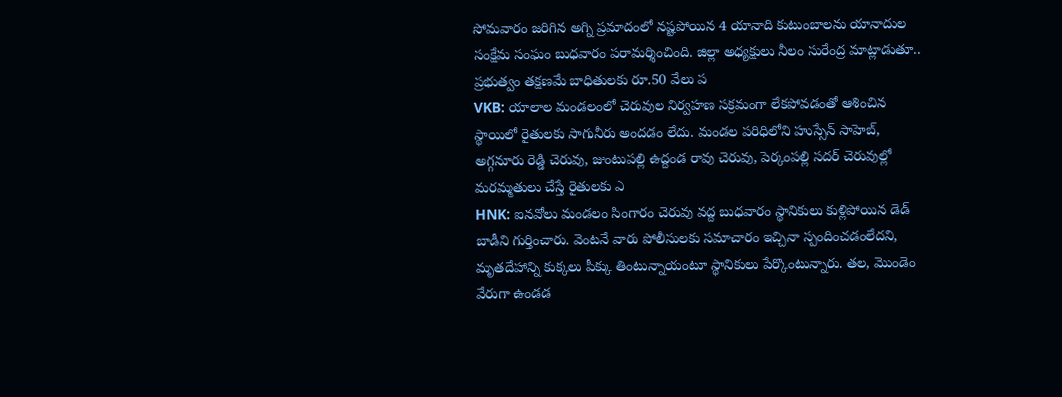సోమవారం జరిగిన అగ్ని ప్రమాదంలో నష్టపోయిన 4 యానాది కుటుంబాలను యానాదుల సంక్షేమ సంఘం బుధవారం పరామర్శించింది. జిల్లా అధ్యక్షులు నీలం సురేంద్ర మాట్లాడుతూ.. ప్రభుత్వం తక్షణమే బాధితులకు రూ.50 వేలు ప
VKB: యాలాల మండలంలో చెరువుల నిర్వహణ సక్రమంగా లేకపోవడంతో ఆశించిన స్థాయిలో రైతులకు సాగునీరు అందడం లేదు. మండల పరిధిలోని హుస్సేన్ సాహెబ్, అగ్గనూరు రెడ్డి చెరువు, జుంటుపల్లి ఉద్దండ రావు చెరువు, పెర్కంపల్లి సదర్ చెరువుల్లో మరమ్మతులు చేస్తే రైతులకు ఎ
HNK: ఐనవోలు మండలం సింగారం చెరువు వద్ద బుధవారం స్థానికులు కుళ్లిపోయిన డెడ్ బాడీని గుర్తించారు. వెంటనే వారు పోలీసులకు సమాచారం ఇచ్చినా స్పందించడంలేదని, మృతదేహాన్ని కుక్కలు పీక్కు తింటున్నాయంటూ స్థానికులు పేర్కొంటున్నారు. తల, మొండెం వేరుగా ఉండడ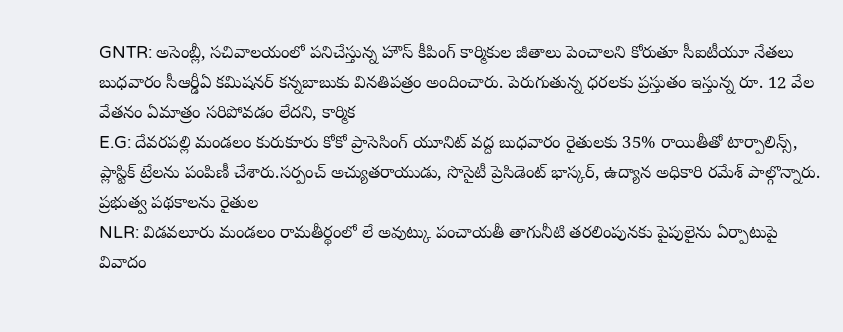GNTR: అసెంబ్లీ, సచివాలయంలో పనిచేస్తున్న హౌస్ కీపింగ్ కార్మికుల జీతాలు పెంచాలని కోరుతూ సీఐటీయూ నేతలు బుధవారం సీఆర్డీఏ కమిషనర్ కన్నబాబుకు వినతిపత్రం అందించారు. పెరుగుతున్న ధరలకు ప్రస్తుతం ఇస్తున్న రూ. 12 వేల వేతనం ఏమాత్రం సరిపోవడం లేదని, కార్మిక
E.G: దేవరపల్లి మండలం కురుకూరు కోకో ప్రాసెసింగ్ యూనిట్ వద్ద బుధవారం రైతులకు 35% రాయితీతో టార్పాలిన్స్, ప్లాస్టిక్ ట్రేలను పంపిణీ చేశారు.సర్పంచ్ అచ్యుతరాయుడు, సొసైటీ ప్రెసిడెంట్ భాస్కర్, ఉద్యాన అధికారి రమేశ్ పాల్గొన్నారు. ప్రభుత్వ పథకాలను రైతుల
NLR: విడవలూరు మండలం రామతీర్థంలో లే అవుట్కు పంచాయతీ తాగునీటి తరలింపునకు పైపులైను ఏర్పాటుపై వివాదం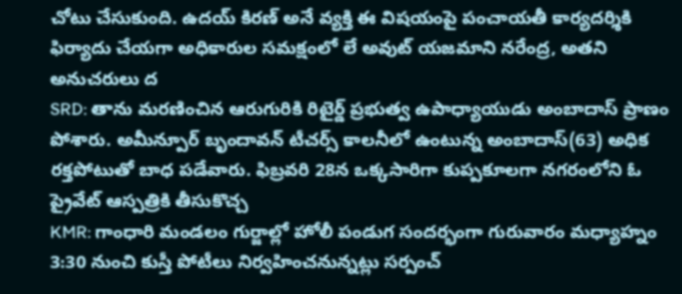చోటు చేసుకుంది. ఉదయ్ కిరణ్ అనే వ్యక్తి ఈ విషయంపై పంచాయతీ కార్యదర్శికి ఫిర్యాదు చేయగా అధికారుల సమక్షంలో లే అవుట్ యజమాని నరేంద్ర, అతని అనుచరులు ద
SRD: తాను మరణించిన ఆరుగురికి రిటైర్డ్ ప్రభుత్వ ఉపాధ్యాయుడు అంబాదాస్ ప్రాణం పోశారు. అమీన్పూర్ బృందావన్ టీచర్స్ కాలనీలో ఉంటున్న అంబాదాస్(63) అధిక రక్తపోటుతో బాధ పడేవారు. ఫిబ్రవరి 28న ఒక్కసారిగా కుప్పకూలగా నగరంలోని ఓ ప్రైవేట్ ఆస్పత్రికి తీసుకొచ్చ
KMR: గాంధారి మండలం గుర్జాల్లో హోలీ పండుగ సందర్భంగా గురువారం మధ్యాహ్నం 3:30 నుంచి కుస్తీ పోటీలు నిర్వహించనున్నట్లు సర్పంచ్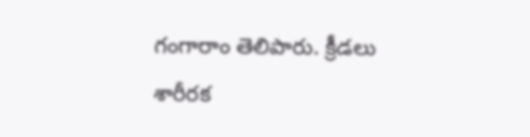గంగారాం తెలిపారు. క్రీడలు శారీరక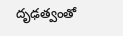దృఢత్వంతో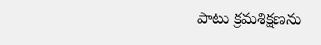పాటు క్రమశిక్షణను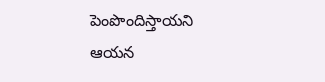పెంపొందిస్తాయని ఆయన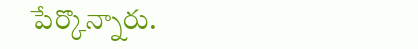పేర్కొన్నారు.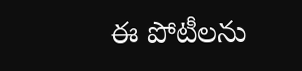ఈ పోటీలను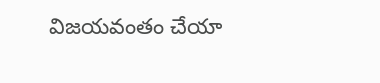విజయవంతం చేయా